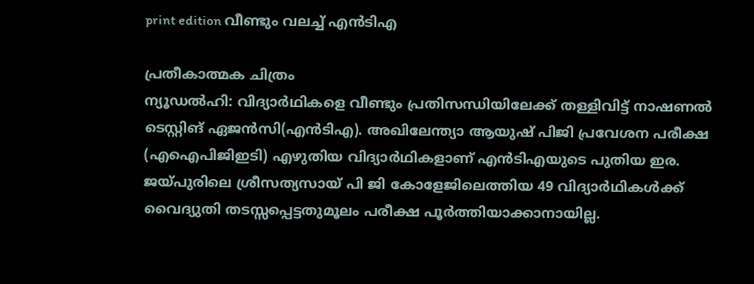print edition വീണ്ടും വലച്ച് എൻടിഎ

പ്രതീകാത്മക ചിത്രം
ന്യൂഡൽഹി: വിദ്യാർഥികളെ വീണ്ടും പ്രതിസന്ധിയിലേക്ക് തള്ളിവിട്ട് നാഷണൽ ടെസ്റ്റിങ് ഏജൻസി(എൻടിഎ). അഖിലേന്ത്യാ ആയുഷ് പിജി പ്രവേശന പരീക്ഷ (എഐപിജിഇടി) എഴുതിയ വിദ്യാർഥികളാണ് എൻടിഎയുടെ പുതിയ ഇര. ജയ്പുരിലെ ശ്രീസത്യസായ് പി ജി കോളേജിലെത്തിയ 49 വിദ്യാർഥികൾക്ക് വൈദ്യുതി തടസ്സപ്പെട്ടതുമൂലം പരീക്ഷ പൂർത്തിയാക്കാനായില്ല.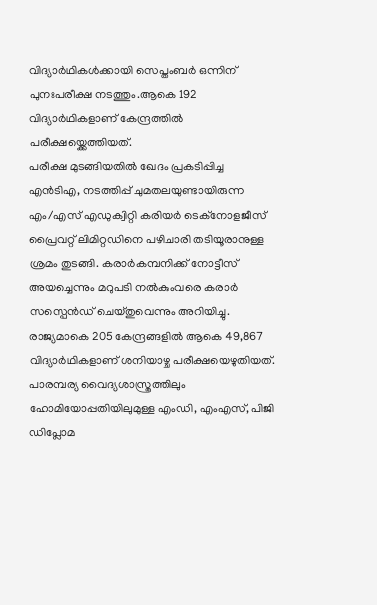വിദ്യാർഥികൾക്കായി സെപ്തംബർ ഒന്നിന് പുനഃപരീക്ഷ നടത്തും.ആകെ 192 വിദ്യാർഥികളാണ് കേന്ദ്രത്തിൽ പരീക്ഷയ്ക്കെത്തിയത്.
പരീക്ഷ മുടങ്ങിയതിൽ ഖേദം പ്രകടിപ്പിച്ച എൻടിഎ, നടത്തിപ്പ് ചുമതലയുണ്ടായിരുന്ന എം/എസ് എഡുക്വിറ്റി കരിയർ ടെക്നോളജീസ് പ്രൈവറ്റ് ലിമിറ്റഡിനെ പഴിചാരി തടിയൂരാനുള്ള ശ്രമം തുടങ്ങി. കരാർകമ്പനിക്ക് നോട്ടീസ് അയച്ചെന്നും മറുപടി നൽകുംവരെ കരാർ സസ്പെൻഡ് ചെയ്തുവെന്നും അറിയിച്ചു.
രാജ്യമാകെ 205 കേന്ദ്രങ്ങളിൽ ആകെ 49,867 വിദ്യാർഥികളാണ് ശനിയാഴ്ച പരീക്ഷയെഴുതിയത്. പാരമ്പര്യ വൈദ്യശാസ്ത്രത്തിലും ഹോമിയോപ്പതിയിലുമുള്ള എംഡി, എംഎസ്, പിജി ഡിപ്ലോമ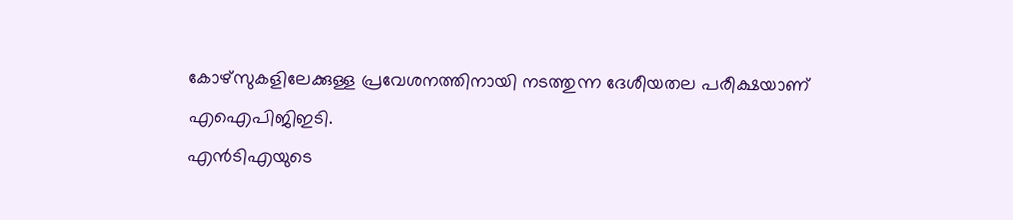കോഴ്സുകളിലേക്കുള്ള പ്രവേശനത്തിനായി നടത്തുന്ന ദേശീയതല പരീക്ഷയാണ് എഐപിജിഇടി.
എൻടിഎയുടെ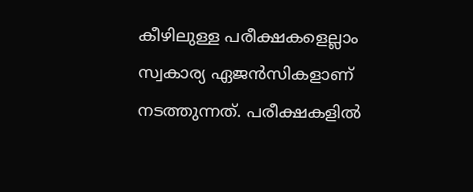കീഴിലുള്ള പരീക്ഷകളെല്ലാം സ്വകാര്യ ഏജൻസികളാണ് നടത്തുന്നത്. പരീക്ഷകളിൽ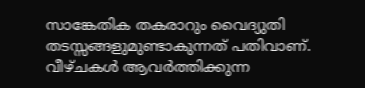സാങ്കേതിക തകരാറും വൈദ്യുതി തടസ്സങ്ങളുമുണ്ടാകുന്നത് പതിവാണ്. വീഴ്ചകൾ ആവർത്തിക്കുന്ന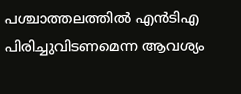പശ്ചാത്തലത്തിൽ എൻടിഎ പിരിച്ചുവിടണമെന്ന ആവശ്യം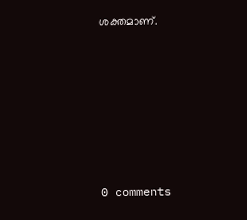ശക്തമാണ്.










0 comments